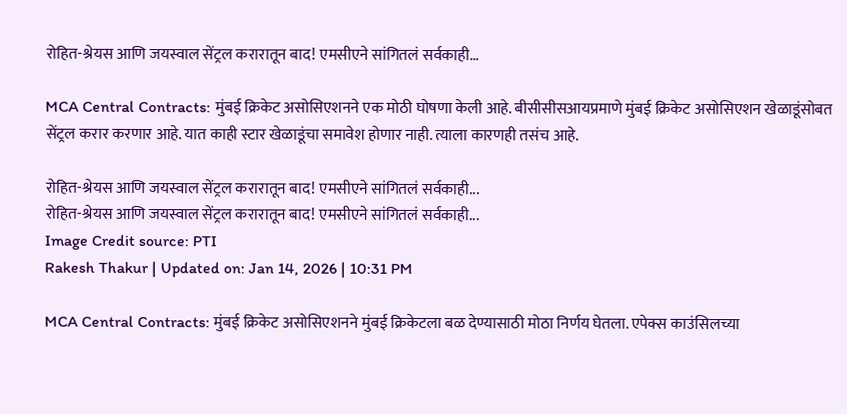रोहित-श्रेयस आणि जयस्वाल सेंट्रल करारातून बाद! एमसीएने सांगितलं सर्वकाही…

MCA Central Contracts: मुंबई क्रिकेट असोसिएशनने एक मोठी घोषणा केली आहे. बीसीसीसआयप्रमाणे मुंबई क्रिकेट असोसिएशन खेळाडूंसोबत सेंट्रल करार करणार आहे. यात काही स्टार खेळाडूंचा समावेश होणार नाही. त्याला कारणही तसंच आहे.

रोहित-श्रेयस आणि जयस्वाल सेंट्रल करारातून बाद! एमसीएने सांगितलं सर्वकाही...
रोहित-श्रेयस आणि जयस्वाल सेंट्रल करारातून बाद! एमसीएने सांगितलं सर्वकाही...
Image Credit source: PTI
Rakesh Thakur | Updated on: Jan 14, 2026 | 10:31 PM

MCA Central Contracts: मुंबई क्रिकेट असोसिएशनने मुंबई क्रिकेटला बळ देण्यासाठी मोठा निर्णय घेतला. एपेक्स काउंसिलच्या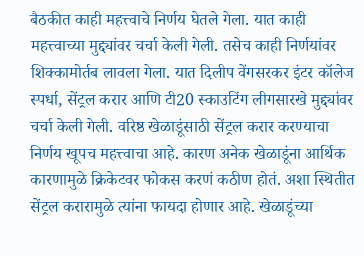बैठकीत काही महत्त्वाचे निर्णय घेतले गेला. यात काही महत्त्वाच्या मुद्द्यांवर चर्चा केली गेली. तसेच काही निर्णयांवर शिक्कामोर्तब लावला गेला. यात दिलीप वेंगसरकर इंटर कॉलेज स्पर्धा, सेंट्रल करार आणि टी20 स्काउटिंग लीगसारखे मुद्द्यांवर चर्चा केली गेली. वरिष्ठ खेळाडूंसाठी सेंट्रल करार करण्याचा निर्णय खूपच महत्त्वाचा आहे. कारण अनेक खेळाडूंना आर्थिक कारणामुळे क्रिकेटवर फोकस करणं कठीण होतं. अशा स्थितीत सेंट्रल करारामुळे त्यांना फायदा होणार आहे. खेळाडूंच्या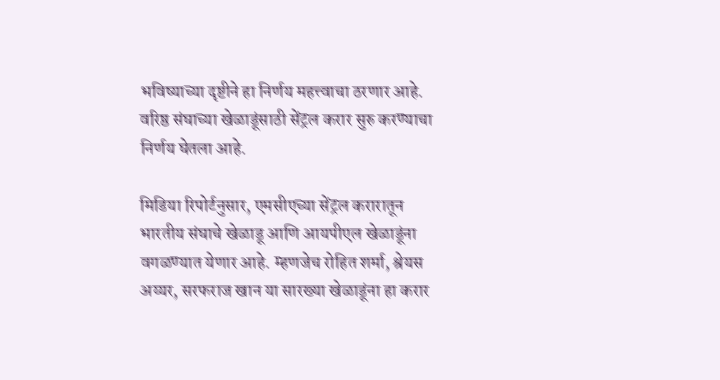भविष्याच्या दृष्टीने हा निर्णय महत्त्वाचा ठरणार आहे. वरिष्ठ संघाच्या खेळाडूंसाठी सेंट्रल करार सुरु करण्याचा निर्णय घेतला आहे.

मिडिया रिपोर्टनुसार, एमसीएच्या सेंट्रल करारातून भारतीय संघाचे खेळाडू आणि आयपीएल खेळाडूंना वगळण्यात येणार आहे. म्हणजेच रोहित शर्मा, श्रेयस अय्यर, सरफराज खान या सारख्या खेळाडूंना हा करार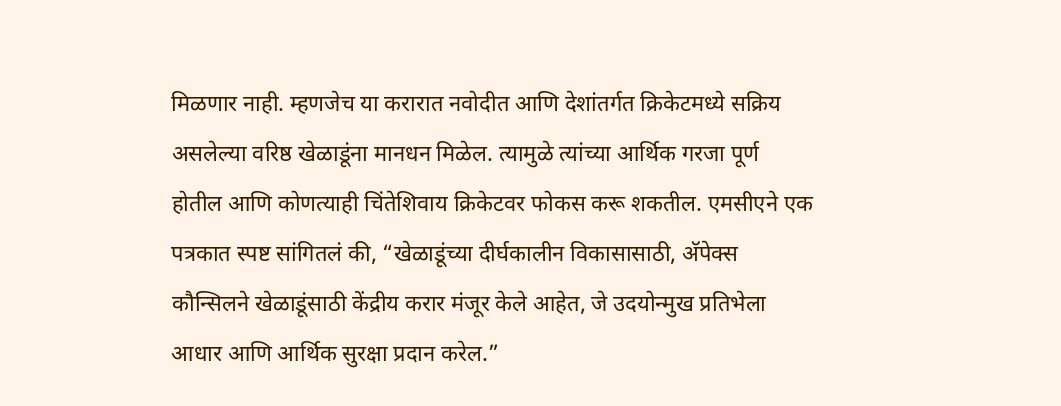मिळणार नाही. म्हणजेच या करारात नवोदीत आणि देशांतर्गत क्रिकेटमध्ये सक्रिय असलेल्या वरिष्ठ खेळाडूंना मानधन मिळेल. त्यामुळे त्यांच्या आर्थिक गरजा पूर्ण होतील आणि कोणत्याही चिंतेशिवाय क्रिकेटवर फोकस करू शकतील. एमसीएने एक पत्रकात स्पष्ट सांगितलं की, “खेळाडूंच्या दीर्घकालीन विकासासाठी, अ‍ॅपेक्स कौन्सिलने खेळाडूंसाठी केंद्रीय करार मंजूर केले आहेत, जे उदयोन्मुख प्रतिभेला आधार आणि आर्थिक सुरक्षा प्रदान करेल.”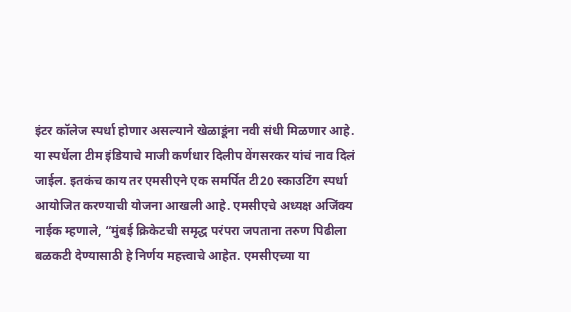इंटर कॉलेज स्पर्धा होणार असल्याने खेळाडूंना नवी संधी मिळणार आहे. या स्पर्धेला टीम इंडियाचे माजी कर्णधार दिलीप वेंगसरकर यांचं नाव दिलं जाईल. इतकंच काय तर एमसीएने एक समर्पित टी20 स्काउटिंग स्पर्धा आयोजित करण्याची योजना आखली आहे. एमसीएचे अध्यक्ष अजिंक्य नाईक म्हणाले, “मुंबई क्रिकेटची समृद्ध परंपरा जपताना तरुण पिढीला बळकटी देण्यासाठी हे निर्णय महत्त्वाचे आहेत. एमसीएच्या या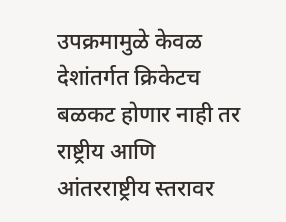उपक्रमामुळे केवळ देशांतर्गत क्रिकेटच बळकट होणार नाही तर राष्ट्रीय आणि आंतरराष्ट्रीय स्तरावर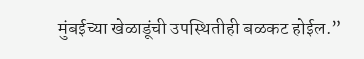मुंबईच्या खेळाडूंची उपस्थितीही बळकट होईल.”